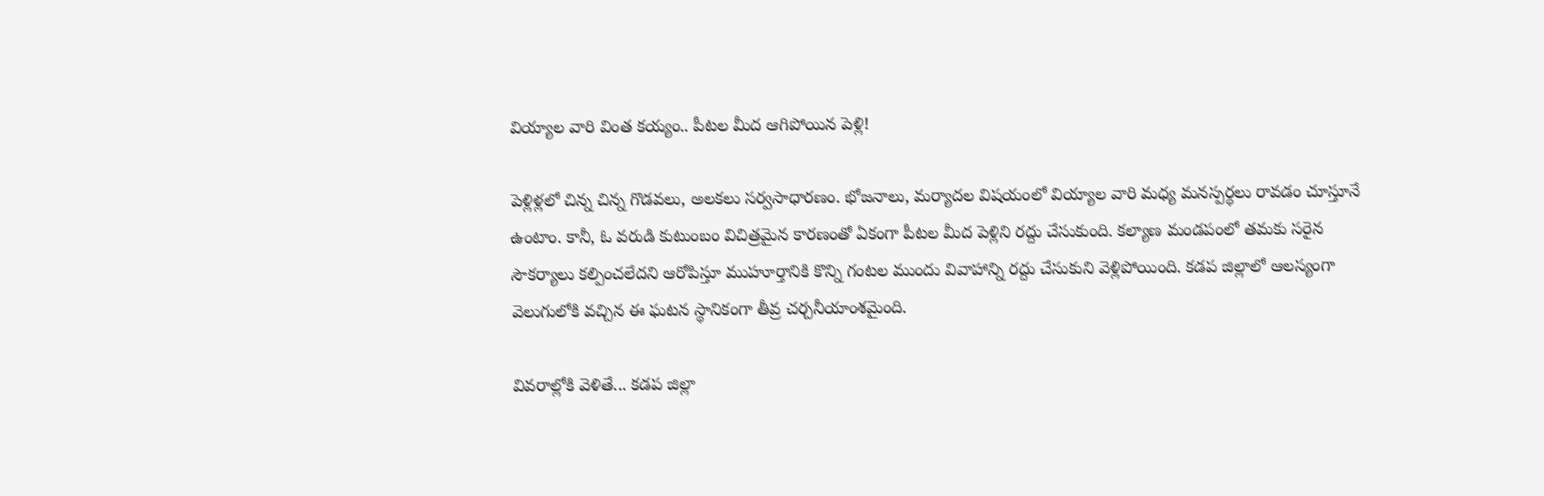వియ్యాల వారి వింత కయ్యం.. పీటల మీద ఆగిపోయిన పెళ్లి!

పెళ్లిళ్లలో చిన్న చిన్న గొడవలు, అలకలు సర్వసాధారణం. భోజనాలు, మర్యాదల విషయంలో వియ్యాల వారి మధ్య మనస్పర్థలు రావడం చూస్తూనే ఉంటాం. కానీ, ఓ వరుడి కుటుంబం విచిత్రమైన కారణంతో ఏకంగా పీటల మీద పెళ్లిని రద్దు చేసుకుంది. కల్యాణ మండపంలో తమకు సరైన సౌకర్యాలు కల్పించలేదని ఆరోపిస్తూ ముహూర్తానికి కొన్ని గంటల ముందు వివాహాన్ని రద్దు చేసుకుని వెళ్లిపోయింది. కడప జిల్లాలో ఆలస్యంగా వెలుగులోకి వచ్చిన ఈ ఘటన స్థానికంగా తీవ్ర చర్చనీయాంశమైంది.

వివరాల్లోకి వెళితే... కడప జిల్లా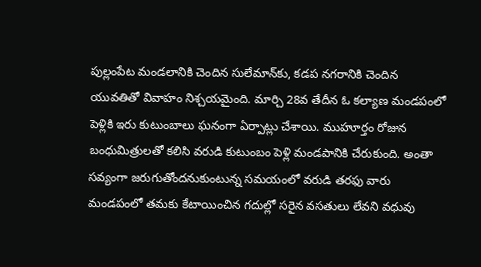పుల్లంపేట మండలానికి చెందిన సులేమాన్‌కు, కడప నగరానికి చెందిన యువతితో వివాహం నిశ్చయమైంది. మార్చి 28వ తేదీన ఓ కల్యాణ మండపంలో పెళ్లికి ఇరు కుటుంబాలు ఘనంగా ఏర్పాట్లు చేశాయి. ముహూర్తం రోజున బంధుమిత్రులతో కలిసి వరుడి కుటుంబం పెళ్లి మండపానికి చేరుకుంది. అంతా సవ్యంగా జరుగుతోందనుకుంటున్న సమయంలో వరుడి తరఫు వారు మండపంలో తమకు కేటాయించిన గదుల్లో సరైన వసతులు లేవని వధువు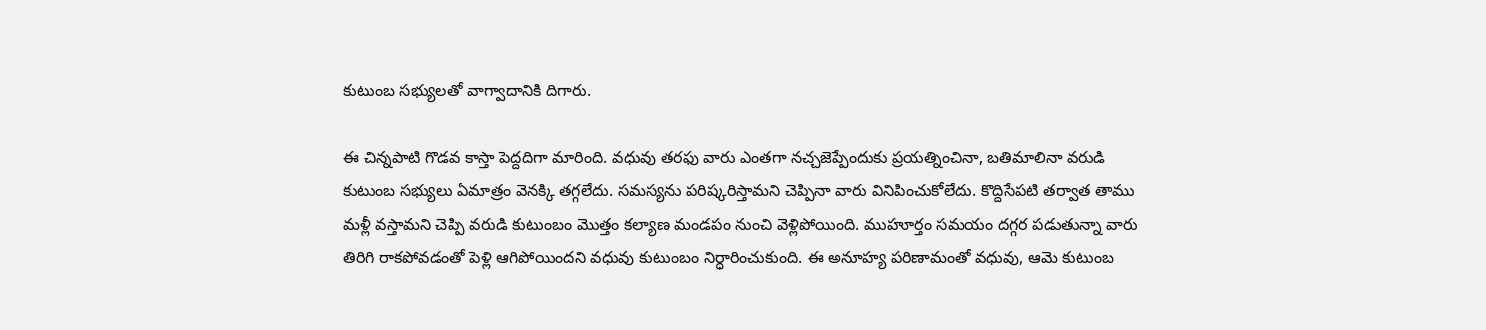కుటుంబ సభ్యులతో వాగ్వాదానికి దిగారు.

ఈ చిన్నపాటి గొడవ కాస్తా పెద్దదిగా మారింది. వధువు తరఫు వారు ఎంతగా నచ్చజెప్పేందుకు ప్రయత్నించినా, బతిమాలినా వరుడి కుటుంబ సభ్యులు ఏమాత్రం వెనక్కి తగ్గలేదు. సమస్యను పరిష్కరిస్తామని చెప్పినా వారు వినిపించుకోలేదు. కొద్దిసేపటి తర్వాత తాము మళ్లీ వస్తామని చెప్పి వరుడి కుటుంబం మొత్తం కల్యాణ మండపం నుంచి వెళ్లిపోయింది. ముహూర్తం సమయం దగ్గర పడుతున్నా వారు తిరిగి రాకపోవడంతో పెళ్లి ఆగిపోయిందని వధువు కుటుంబం నిర్ధారించుకుంది. ఈ అనూహ్య పరిణామంతో వధువు, ఆమె కుటుంబ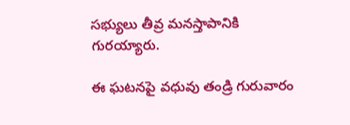సభ్యులు తీవ్ర మ‌న‌స్తాపానికి గురయ్యారు.

ఈ ఘటనపై వధువు తండ్రి గురువారం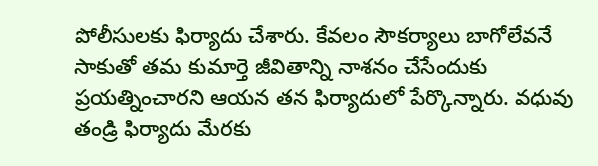పోలీసులకు ఫిర్యాదు చేశారు. కేవలం సౌకర్యాలు బాగోలేవనే సాకుతో తమ కుమార్తె జీవితాన్ని నాశనం చేసేందుకు ప్రయత్నించారని ఆయన తన ఫిర్యాదులో పేర్కొన్నారు. వధువు తండ్రి ఫిర్యాదు మేరకు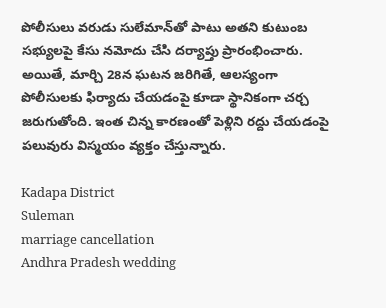పోలీసులు వరుడు సులేమాన్‌తో పాటు అతని కుటుంబ సభ్యులపై కేసు నమోదు చేసి దర్యాప్తు ప్రారంభించారు. అయితే, మార్చి 28న ఘటన జరిగితే, ఆల‌స్యంగా పోలీసులకు ఫిర్యాదు చేయడంపై కూడా స్థానికంగా చర్చ జరుగుతోంది. ఇంత చిన్న కారణంతో పెళ్లిని రద్దు చేయడంపై పలువురు విస్మయం వ్యక్తం చేస్తున్నారు.

Kadapa District
Suleman
marriage cancellation
Andhra Pradesh wedding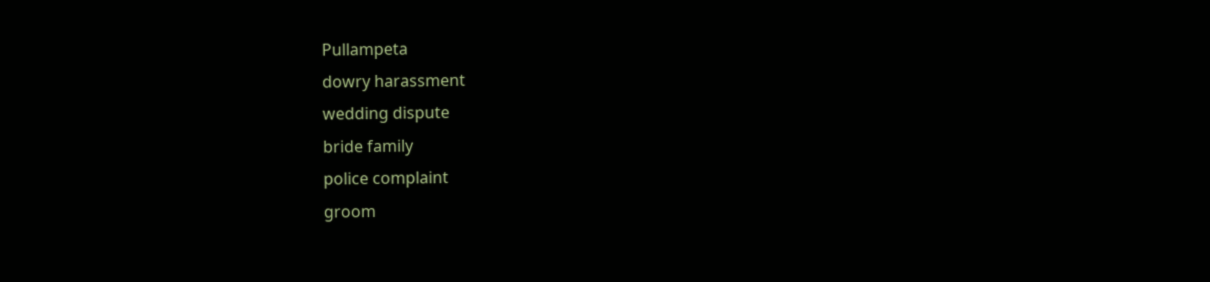Pullampeta
dowry harassment
wedding dispute
bride family
police complaint
groom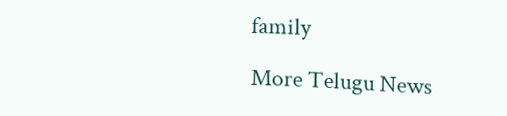family

More Telugu News